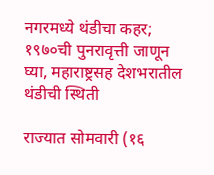नगरमध्ये थंडीचा कहर; १९७०ची पुनरावृत्ती जाणून घ्या, महाराष्ट्रसह देशभरातील थंडीची स्थिती

राज्यात सोमवारी (१६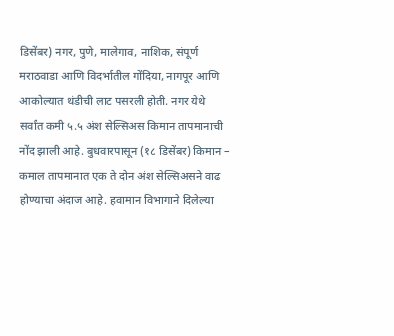डिसेंबर) नगर, पुणे, मालेगाव, नाशिक, संपूर्ण मराठवाडा आणि विदर्भातील गोंदिया, नागपूर आणि आकोल्यात थंडीची लाट पसरली होती. नगर येथे सर्वांत कमी ५.५ अंश सेल्सिअस किमान तापमानाची नोंद झाली आहे. बुधवारपासून (१८ डिसेंबर) किमान – कमाल तापमानात एक ते दोन अंश सेल्सिअसने वाढ होण्याचा अंदाज आहे. हवामान विभागाने दिलेल्या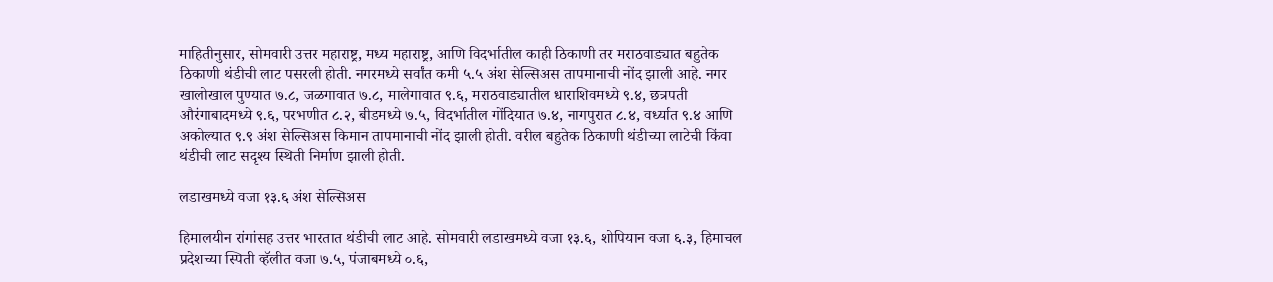माहितीनुसार, सोमवारी उत्तर महाराष्ट्र, मध्य महाराष्ट्र, आणि विदर्भातील काही ठिकाणी तर मराठवाड्यात बहुतेक ठिकाणी थंडीची लाट पसरली होती. नगरमध्ये सर्वांत कमी ५.५ अंश सेल्सिअस तापमानाची नोंद झाली आहे. नगर खालोखाल पुण्यात ७.८, जळगावात ७.८, मालेगावात ९.६, मराठवाड्यातील धाराशिवमध्ये ९.४, छत्रपती औरंगाबादमध्ये ९.६, परभणीत ८.२, बीडमध्ये ७.५, विदर्भातील गोंदियात ७.४, नागपुरात ८.४, वर्ध्यात ९.४ आणि अकोल्यात ९.९ अंश सेल्सिअस किमान तापमानाची नोंद झाली होती. वरील बहुतेक ठिकाणी थंडीच्या लाटेची किंवा थंडीची लाट सदृश्य स्थिती निर्माण झाली होती.

लडाखमध्ये वजा १३.६ अंश सेल्सिअस

हिमालयीन रांगांसह उत्तर भारतात थंडीची लाट आहे. सोमवारी लडाखमध्ये वजा १३.६, शोपियान वजा ६.३, हिमाचल प्रदेशच्या स्पिती व्हॅलीत वजा ७.५, पंजाबमध्ये ०.६,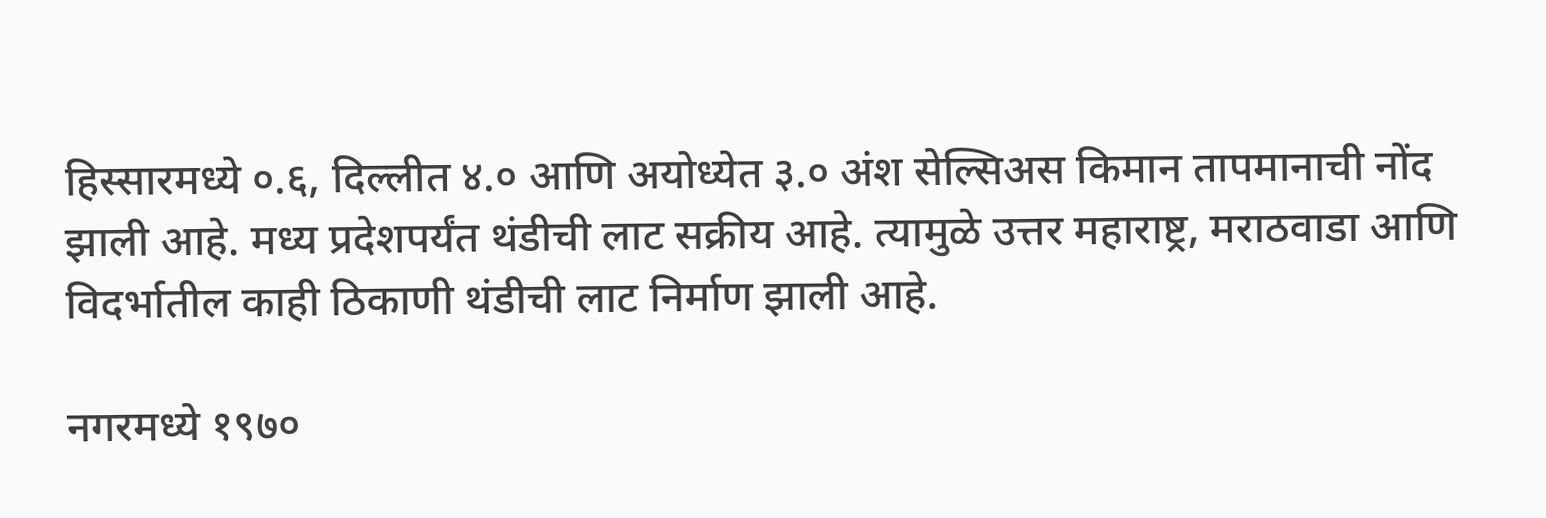हिस्सारमध्ये ०.६, दिल्लीत ४.० आणि अयोध्येत ३.० अंश सेल्सिअस किमान तापमानाची नोंद झाली आहे. मध्य प्रदेशपर्यंत थंडीची लाट सक्रीय आहे. त्यामुळे उत्तर महाराष्ट्र, मराठवाडा आणि विदर्भातील काही ठिकाणी थंडीची लाट निर्माण झाली आहे.

नगरमध्ये १९७०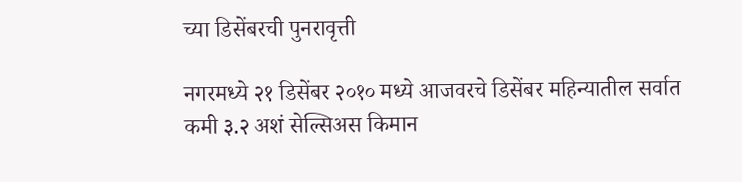च्या डिसेंबरची पुनरावृत्ती

नगरमध्ये २१ डिसेंबर २०१० मध्ये आजवरचे डिसेंबर महिन्यातील सर्वात कमी ३.२ अशं सेल्सिअस किमान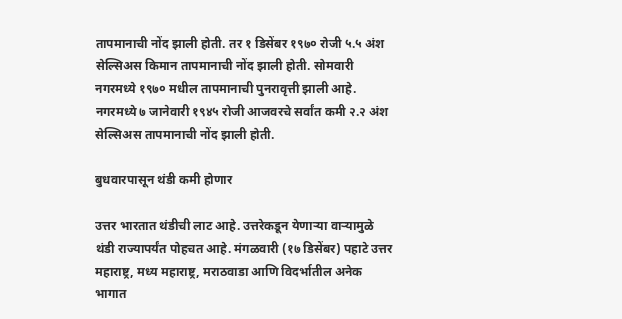तापमानाची नोंद झाली होती. तर १ डिसेंबर १९७० रोजी ५.५ अंश सेल्सिअस किमान तापमानाची नोंद झाली होती. सोमवारी नगरमध्ये १९७० मधील तापमानाची पुनरावृत्ती झाली आहे. नगरमध्ये ७ जानेवारी १९४५ रोजी आजवरचे सर्वांत कमी २.२ अंश सेल्सिअस तापमानाची नोंद झाली होती.

बुधवारपासून थंडी कमी होणार

उत्तर भारतात थंडीची लाट आहे. उत्तरेकडून येणाऱ्या वाऱ्यामुळे थंडी राज्यापर्यंत पोहचत आहे. मंगळवारी (१७ डिसेंबर) पहाटे उत्तर महाराष्ट्र, मध्य महाराष्ट्र, मराठवाडा आणि विदर्भातील अनेक भागात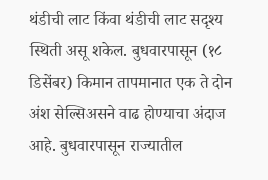थंडीची लाट किंवा थंडीची लाट सदृश्य स्थिती असू शकेल. बुधवारपासून (१८ डिसेंबर) किमान तापमानात एक ते दोन अंश सेल्सिअसने वाढ होण्याचा अंदाज आहे. बुधवारपासून राज्यातील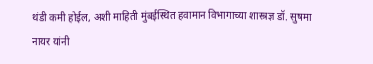थंडी कमी होईल, अशी माहिती मुंबईस्थित हवामान विभागाच्या शास्त्रज्ञ डॉ. सुषमा नायर यांनी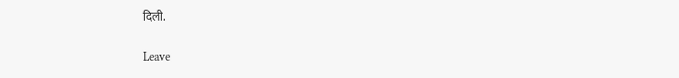दिली.

Leave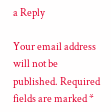a Reply

Your email address will not be published. Required fields are marked *